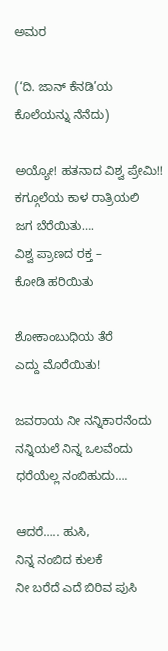ಅಮರ

(‘ದಿ. ಜಾನ್ ಕೆನಡಿ’ಯ ಕೊಲೆಯನ್ನು ನೆನೆದು)

ಅಯ್ಯೋ! ಹತನಾದ ವಿಶ್ವ ಪ್ರೇಮಿ!!
ಕಗ್ಗೂಲೆಯ ಕಾಳ ರಾತ್ರಿಯಲಿ
ಜಗ ಬೆರೆಯಿತು….
ವಿಶ್ವ ಪ್ರಾಣದ ರಕ್ತ –
ಕೋಡಿ ಹರಿಯಿತು

ಶೋಕಾಂಬುಧಿಯ ತೆರೆ
ಎದ್ದು ಮೊರೆಯಿತು!

ಜವರಾಯ ನೀ ನನ್ನಿಕಾರನೆಂದು
ನನ್ನಿಯಲೆ ನಿನ್ನ ಒಲವೆಂದು
ಧರೆಯೆಲ್ಲ ನಂಬಿಹುದು….

ಆದರೆ….. ಹುಸಿ,
ನಿನ್ನ ನಂಬಿದ ಕುಲಕೆ
ನೀ ಬರೆದೆ ಎದೆ ಬಿರಿವ ಪುಸಿ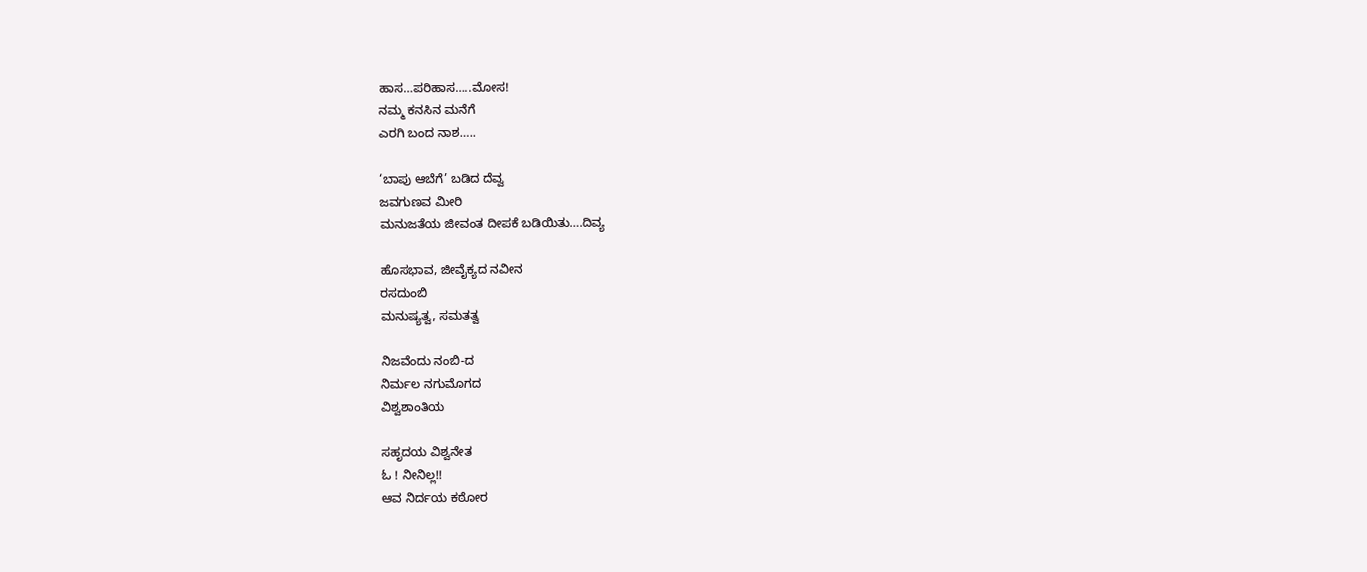ಹಾಸ…ಪರಿಹಾಸ…..ಮೋಸ!
ನಮ್ಮ ಕನಸಿನ ಮನೆಗೆ
ಎರಗಿ ಬಂದ ನಾಶ…..

‘ಬಾಪು ಆಬೆಗೆ’ ಬಡಿದ ದೆವ್ವ
ಜವಗುಣವ ಮೀರಿ
ಮನುಜತೆಯ ಜೀವಂತ ದೀಪಕೆ ಬಡಿಯಿತು….ದಿವ್ಯ

ಹೊಸಭಾವ, ಜೀವೈಕ್ಯದ ನವೀನ
ರಸದುಂಬಿ
ಮನುಷ್ಯತ್ವ, ಸಮತತ್ವ

ನಿಜವೆಂದು ನಂಬಿ-ದ
ನಿರ್ಮಲ ನಗುಮೊಗದ
ವಿಶ್ವಶಾಂತಿಯ

ಸಹೃದಯ ವಿಶ್ವನೇತ
ಓ ! ನೀನಿಲ್ಲ!!
ಆವ ನಿರ್ದಯ ಕಠೋರ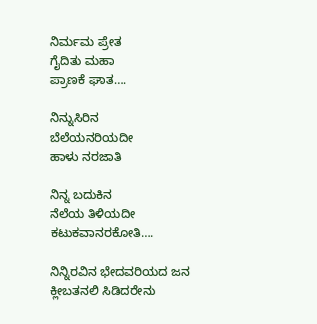ನಿರ್ಮಮ ಪ್ರೇತ
ಗೈದಿತು ಮಹಾ
ಪ್ರಾಣಕೆ ಘಾತ….

ನಿನ್ನುಸಿರಿನ
ಬೆಲೆಯನರಿಯದೀ
ಹಾಳು ನರಜಾತಿ

ನಿನ್ನ ಬದುಕಿನ
ನೆಲೆಯ ತಿಳಿಯದೀ
ಕಟುಕವಾನರಕೋತಿ….

ನಿನ್ನಿರವಿನ ಭೇದವರಿಯದ ಜನ
ಕ್ಲೀಬತನಲಿ ಸಿಡಿದರೇನು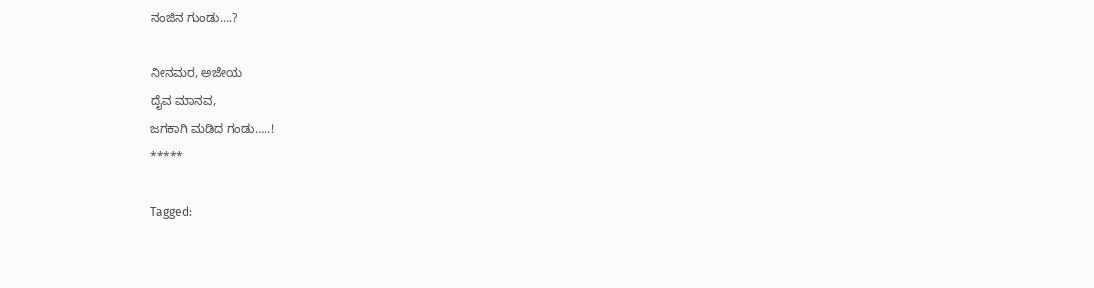ನಂಜಿನ ಗುಂಡು….?

ನೀನಮರ, ಅಜೇಯ
ದೈವ ಮಾನವ,
ಜಗಕಾಗಿ ಮಡಿದ ಗಂಡು…..!
*****

Tagged: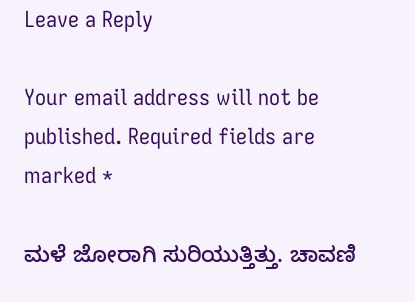Leave a Reply

Your email address will not be published. Required fields are marked *

ಮಳೆ ಜೋರಾಗಿ ಸುರಿಯುತ್ತಿತ್ತು. ಚಾವಣಿ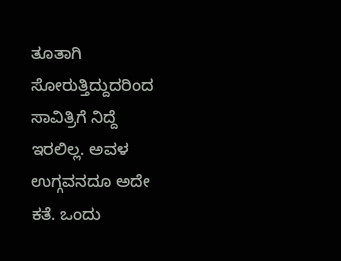ತೂತಾಗಿ ಸೋರುತ್ತಿದ್ದುದರಿಂದ ಸಾವಿತ್ರಿಗೆ ನಿದ್ದೆ ಇರಲಿಲ್ಲ. ಅವಳ ಉಗ್ಗವನದೂ ಅದೇ ಕತೆ. ಒಂದು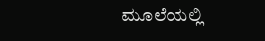ಮೂಲೆಯಲ್ಲಿ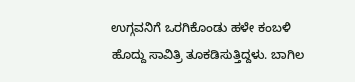ಉಗ್ಗವನಿಗೆ ಒರಗಿಕೊಂಡು ಹಳೇ ಕಂಬಳಿ ಹೊದ್ದು ಸಾವಿತ್ರಿ ತೂಕಡಿಸುತ್ತಿದ್ದಳು. ಬಾಗಿಲ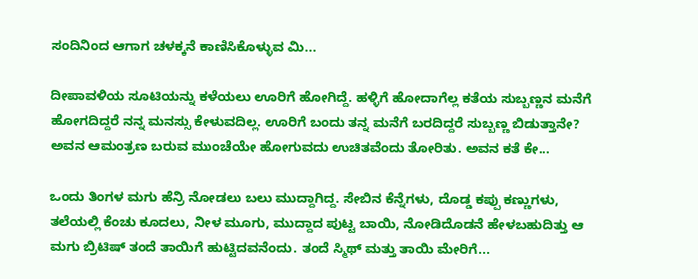ಸಂದಿನಿಂದ ಆಗಾಗ ಚಳಕ್ಕನೆ ಕಾಣಿಸಿಕೊಳ್ಳುವ ಮಿ...

ದೀಪಾವಳಿಯ ಸೂಟಿಯನ್ನು ಕಳೆಯಲು ಊರಿಗೆ ಹೋಗಿದ್ದೆ. ಹಳ್ಳಿಗೆ ಹೋದಾಗೆಲ್ಲ ಕತೆಯ ಸುಬ್ಬಣ್ಣನ ಮನೆಗೆ ಹೋಗದಿದ್ದರೆ ನನ್ನ ಮನಸ್ಸು ಕೇಳುವದಿಲ್ಲ. ಊರಿಗೆ ಬಂದು ತನ್ನ ಮನೆಗೆ ಬರದಿದ್ದರೆ ಸುಬ್ಬಣ್ಣ ಬಿಡುತ್ತಾನೇ? ಅವನ ಆಮಂತ್ರಣ ಬರುವ ಮುಂಚೆಯೇ ಹೋಗುವದು ಉಚಿತವೆಂದು ತೋರಿತು. ಅವನ ಕತೆ ಕೇ...

ಒಂದು ತಿಂಗಳ ಮಗು ಹೆನ್ರಿ ನೋಡಲು ಬಲು ಮುದ್ದಾಗಿದ್ದ. ಸೇಬಿನ ಕೆನ್ನೆಗಳು, ದೊಡ್ಡ ಕಪ್ಪು ಕಣ್ಣುಗಳು, ತಲೆಯಲ್ಲಿ ಕೆಂಚು ಕೂದಲು, ನೀಳ ಮೂಗು, ಮುದ್ದಾದ ಪುಟ್ಟ ಬಾಯಿ, ನೋಡಿದೊಡನೆ ಹೇಳಬಹುದಿತ್ತು ಆ ಮಗು ಬ್ರಿಟಿಷ್ ತಂದೆ ತಾಯಿಗೆ ಹುಟ್ಟಿದವನೆಂದು. ತಂದೆ ಸ್ಮಿಥ್ ಮತ್ತು ತಾಯಿ ಮೇರಿಗೆ...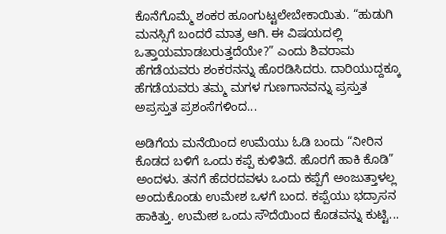ಕೊನೆಗೊಮ್ಮೆ ಶಂಕರ ಹೂಂಗುಟ್ಟಲೇಬೇಕಾಯಿತು. “ಹುಡುಗಿ ಮನಸ್ಸಿಗೆ ಬಂದರೆ ಮಾತ್ರ ಆಗಿ. ಈ ವಿಷಯದಲ್ಲಿ ಒತ್ತಾಯಮಾಡಬರುತ್ತದೆಯೇ?” ಎಂದು ಶಿವರಾಮ ಹೆಗಡೆಯವರು ಶಂಕರನನ್ನು ಹೊರಡಿಸಿದರು. ದಾರಿಯುದ್ದಕ್ಕೂ ಹೆಗಡೆಯವರು ತಮ್ಮ ಮಗಳ ಗುಣಗಾನವನ್ನು ಪ್ರಸ್ತುತ ಅಪ್ರಸ್ತುತ ಪ್ರಶಂಸೆಗಳಿಂದ...

ಅಡಿಗೆಯ ಮನೆಯಿಂದ ಉಮೆಯು ಓಡಿ ಬಂದು “ನೀರಿನ ಕೊಡದ ಬಳಿಗೆ ಒಂದು ಕಪ್ಪೆ ಕುಳಿತಿದೆ. ಹೊರಗೆ ಹಾಕಿ ಕೊಡಿ” ಅಂದಳು. ತನಗೆ ಹೆದರದವಳು ಒಂದು ಕಪ್ಪೆಗೆ ಅಂಜುತ್ತಾಳಲ್ಲ ಅಂದುಕೊಂಡು ಉಮೇಶ ಒಳಗೆ ಬಂದ. ಕಪ್ಪೆಯು ಭದ್ರಾಸನ ಹಾಕಿತ್ತು. ಉಮೇಶ ಒಂದು ಸೌದೆಯಿಂದ ಕೊಡವನ್ನು ಕುಟ್ಟಿ...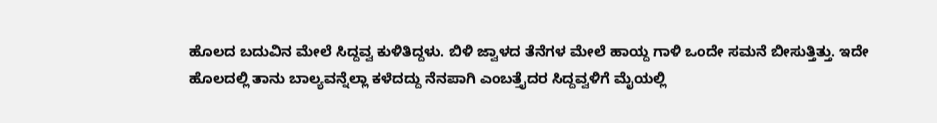ಹೊಲದ ಬದುವಿನ ಮೇಲೆ ಸಿದ್ದವ್ವ ಕುಳಿತಿದ್ದಳು. ಬಿಳಿ ಜ್ವಾಳದ ತೆನೆಗಳ ಮೇಲೆ ಹಾಯ್ದ ಗಾಳಿ ಒಂದೇ ಸಮನೆ ಬೀಸುತ್ತಿತ್ತು. ಇದೇ ಹೊಲದಲ್ಲಿ ತಾನು ಬಾಲ್ಯವನ್ನೆಲ್ಲಾ ಕಳೆದದ್ದು ನೆನಪಾಗಿ ಎಂಬತ್ತೈದರ ಸಿದ್ದವ್ವಳಿಗೆ ಮೈಯಲ್ಲಿ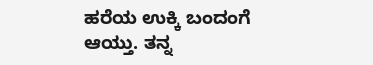ಹರೆಯ ಉಕ್ಕಿ ಬಂದಂಗೆ ಆಯ್ತು. ತನ್ನ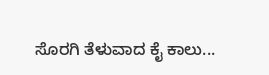ಸೊರಗಿ ತೆಳುವಾದ ಕೈ ಕಾಲು...